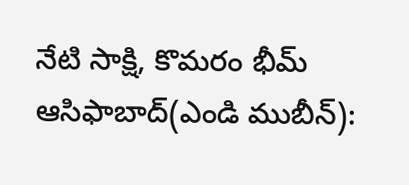నేటి సాక్షి, కొమరం భీమ్ ఆసిఫాబాద్(ఎండి ముబీన్):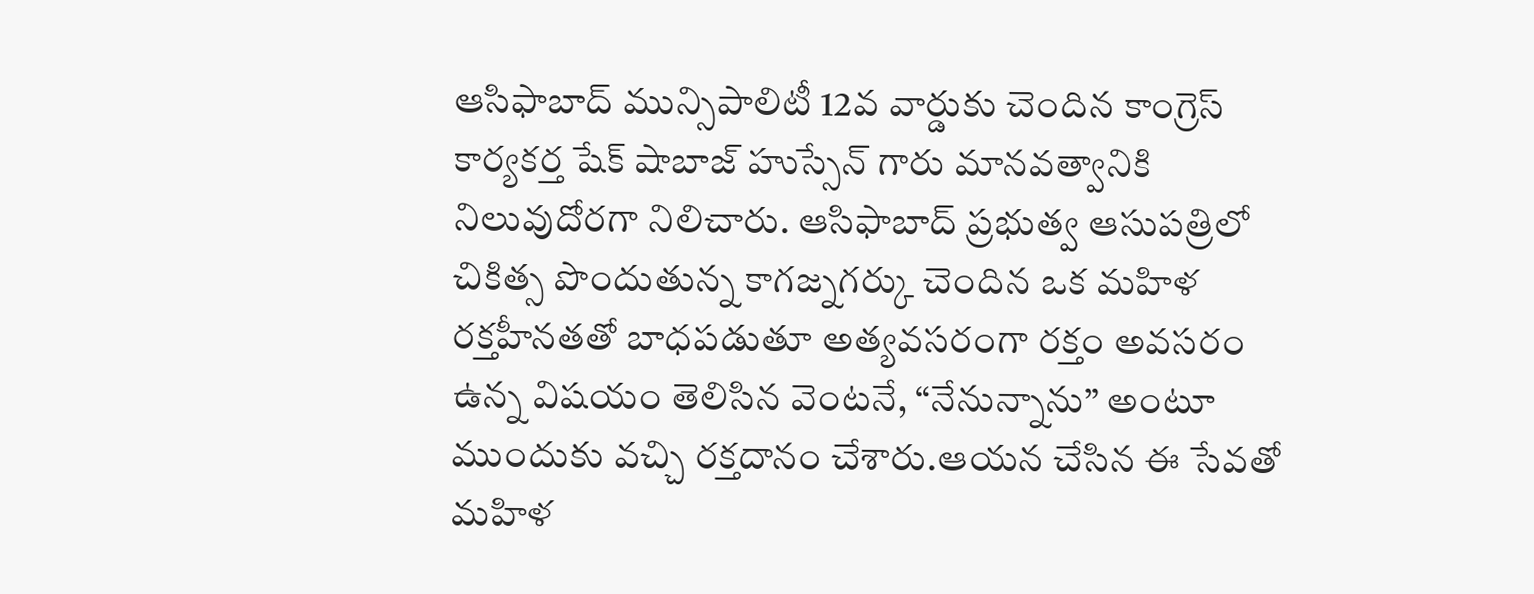ఆసిఫాబాద్ మున్సిపాలిటీ 12వ వార్డుకు చెందిన కాంగ్రెస్ కార్యకర్త షేక్ షాబాజ్ హుస్సేన్ గారు మానవత్వానికి నిలువుదోరగా నిలిచారు. ఆసిఫాబాద్ ప్రభుత్వ ఆసుపత్రిలో చికిత్స పొందుతున్న కాగజ్నగర్కు చెందిన ఒక మహిళ రక్తహీనతతో బాధపడుతూ అత్యవసరంగా రక్తం అవసరం ఉన్న విషయం తెలిసిన వెంటనే, “నేనున్నాను” అంటూ ముందుకు వచ్చి రక్తదానం చేశారు.ఆయన చేసిన ఈ సేవతో మహిళ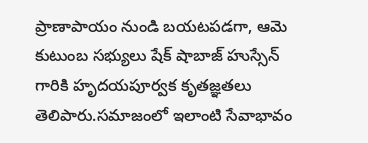ప్రాణాపాయం నుండి బయటపడగా, ఆమె కుటుంబ సభ్యులు షేక్ షాబాజ్ హుస్సేన్ గారికి హృదయపూర్వక కృతజ్ఞతలు తెలిపారు.సమాజంలో ఇలాంటి సేవాభావం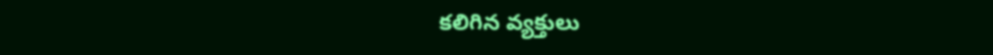కలిగిన వ్యక్తులు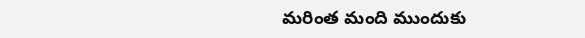మరింత మంది ముందుకు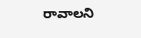రావాలని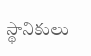స్థానికులు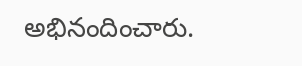అభినందించారు.